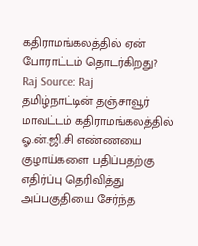கதிராமங்கலத்தில் ஏன் போராட்டம் தொடர்கிறது?
Raj Source: Raj
தமிழ்நாட்டின் தஞ்சாவூர் மாவட்டம் கதிராமங்கலத்தில் ஓ.ன்.ஜி.சி எண்ணயை குழாய்களை பதிப்பதற்கு எதிர்ப்பு தெரிவித்து அப்பகுதியை சேர்ந்த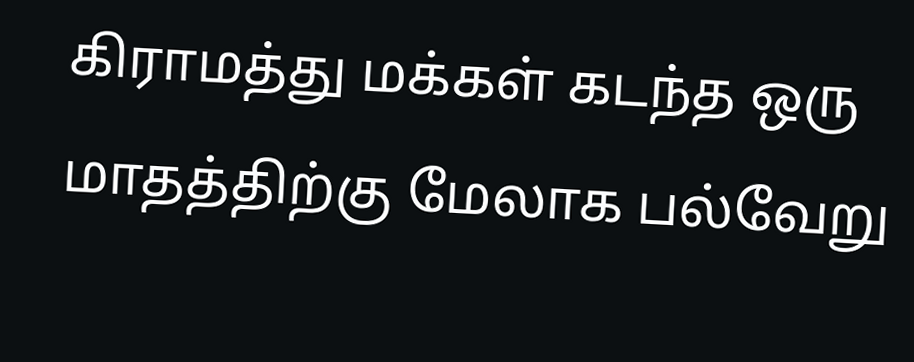கிராமத்து மக்கள் கடந்த ஒரு மாதத்திற்கு மேலாக பல்வேறு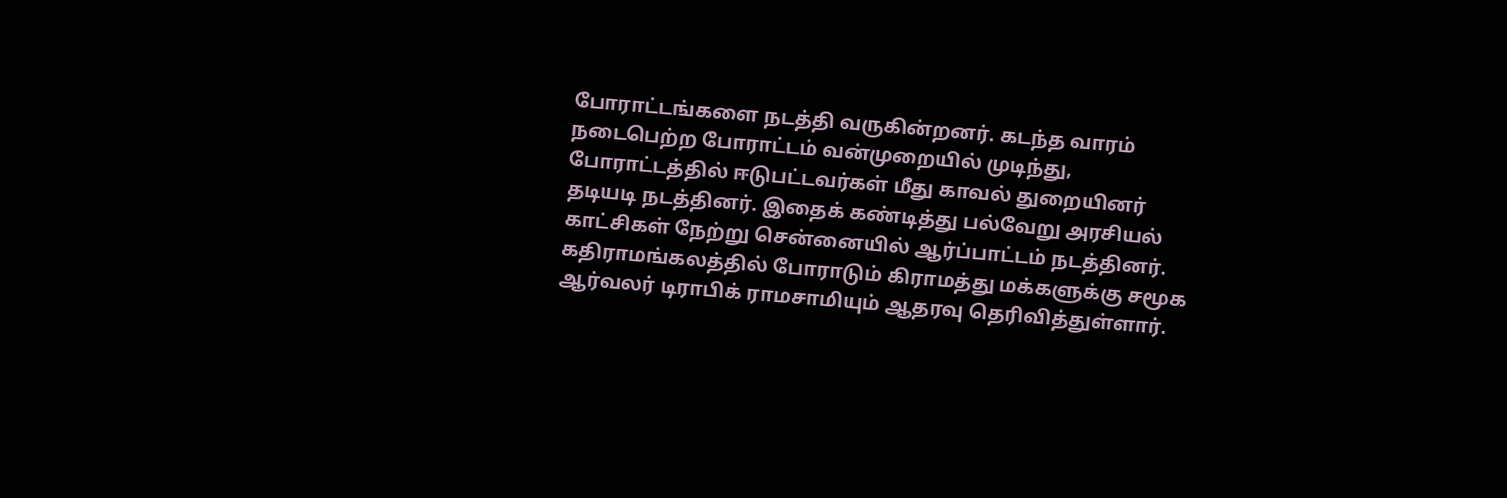போராட்டங்களை நடத்தி வருகின்றனர். கடந்த வாரம் நடைபெற்ற போராட்டம் வன்முறையில் முடிந்து, போராட்டத்தில் ஈடுபட்டவர்கள் மீது காவல் துறையினர் தடியடி நடத்தினர். இதைக் கண்டித்து பல்வேறு அரசியல் காட்சிகள் நேற்று சென்னையில் ஆர்ப்பாட்டம் நடத்தினர். கதிராமங்கலத்தில் போராடும் கிராமத்து மக்களுக்கு சமூக ஆர்வலர் டிராபிக் ராமசாமியும் ஆதரவு தெரிவித்துள்ளார்.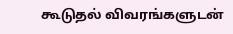கூடுதல் விவரங்களுடன்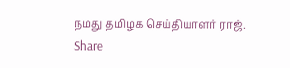நமது தமிழக செய்தியாளர் ராஜ்.
Share